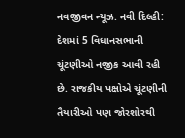નવજીવન ન્યૂઝ. નવી દિલ્હી: દેશમાં 5 વિધાનસભાની ચૂંટણીઓ નજીક આવી રહી છે. રાજકીય પક્ષોએ ચૂંટણીની તૈયારીઓ પણ જોરશોરથી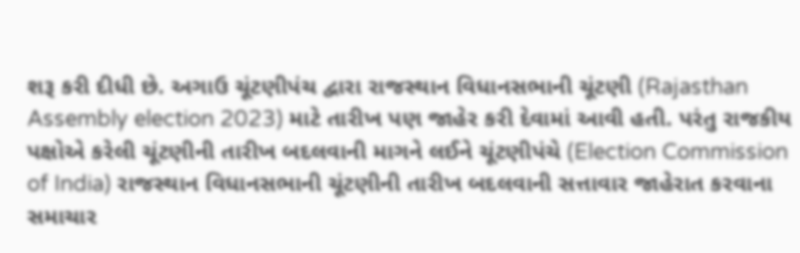શરૂ કરી દીધી છે. અગાઉ ચૂંટણીપંચ દ્વારા રાજસ્થાન વિધાનસભાની ચૂંટણી (Rajasthan Assembly election 2023) માટે તારીખ પણ જાહેર કરી દેવામાં આવી હતી. પરંતુ રાજકીય પક્ષોએ કરેલી ચૂંટણીની તારીખ બદલવાની માગને લઈને ચૂંટણીપંચે (Election Commission of India) રાજસ્થાન વિધાનસભાની ચૂંટણીની તારીખ બદલવાની સત્તાવાર જાહેરાત કરવાના સમાચાર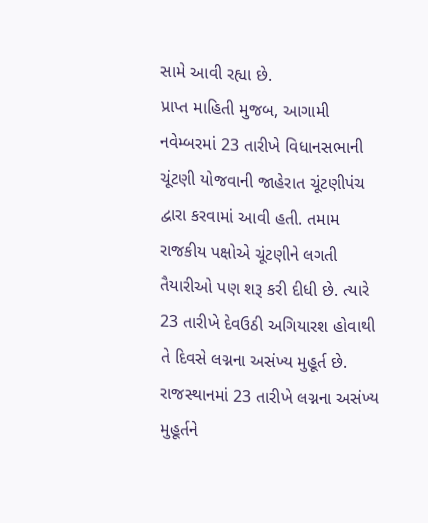સામે આવી રહ્યા છે.
પ્રાપ્ત માહિતી મુજબ, આગામી નવેમ્બરમાં 23 તારીખે વિધાનસભાની ચૂંટણી યોજવાની જાહેરાત ચૂંટણીપંચ દ્વારા કરવામાં આવી હતી. તમામ રાજકીય પક્ષોએ ચૂંટણીને લગતી તૈયારીઓ પણ શરૂ કરી દીધી છે. ત્યારે 23 તારીખે દેવઉઠી અગિયારશ હોવાથી તે દિવસે લગ્નના અસંખ્ય મુહૂર્ત છે. રાજસ્થાનમાં 23 તારીખે લગ્નના અસંખ્ય મુહૂર્તને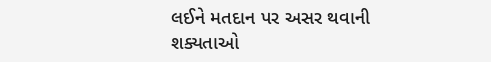લઈને મતદાન પર અસર થવાની શક્યતાઓ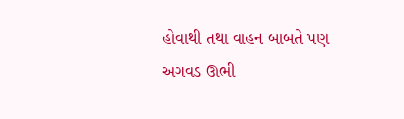હોવાથી તથા વાહન બાબતે પણ અગવડ ઊભી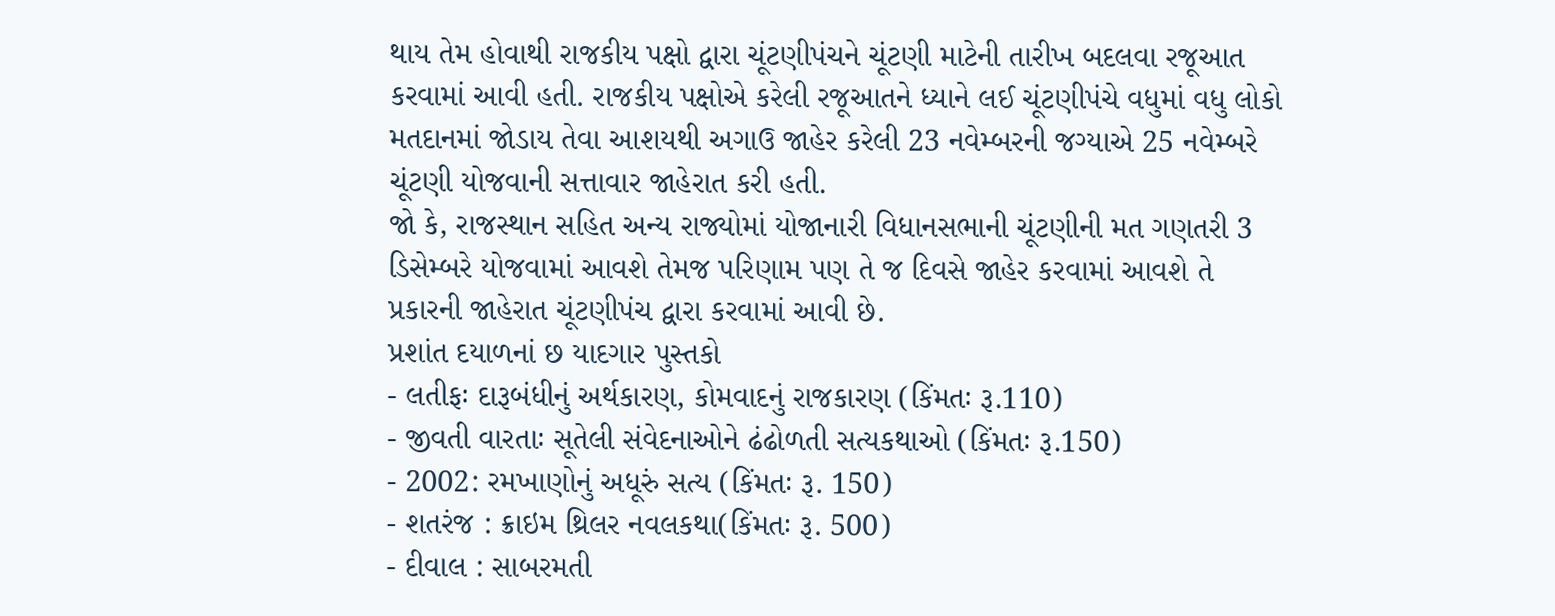થાય તેમ હોવાથી રાજકીય પક્ષો દ્વારા ચૂંટણીપંચને ચૂંટણી માટેની તારીખ બદલવા રજૂઆત કરવામાં આવી હતી. રાજકીય પક્ષોએ કરેલી રજૂઆતને ધ્યાને લઈ ચૂંટણીપંચે વધુમાં વધુ લોકો મતદાનમાં જોડાય તેવા આશયથી અગાઉ જાહેર કરેલી 23 નવેમ્બરની જગ્યાએ 25 નવેમ્બરે ચૂંટણી યોજવાની સત્તાવાર જાહેરાત કરી હતી.
જો કે, રાજસ્થાન સહિત અન્ય રાજ્યોમાં યોજાનારી વિધાનસભાની ચૂંટણીની મત ગણતરી 3 ડિસેમ્બરે યોજવામાં આવશે તેમજ પરિણામ પણ તે જ દિવસે જાહેર કરવામાં આવશે તે પ્રકારની જાહેરાત ચૂંટણીપંચ દ્વારા કરવામાં આવી છે.
પ્રશાંત દયાળનાં છ યાદગાર પુસ્તકો
- લતીફઃ દારૂબંધીનું અર્થકારણ, કોમવાદનું રાજકારણ (કિંમતઃ રૂ.110)
- જીવતી વારતાઃ સૂતેલી સંવેદનાઓને ઢંઢોળતી સત્યકથાઓ (કિંમતઃ રૂ.150)
- 2002: રમખાણોનું અધૂરું સત્ય (કિંમતઃ રૂ. 150)
- શતરંજ : ક્રાઇમ થ્રિલર નવલકથા(કિંમતઃ રૂ. 500)
- દીવાલ : સાબરમતી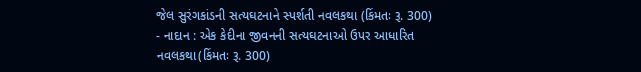જેલ સુરંગકાંડની સત્યઘટનાને સ્પર્શતી નવલકથા (કિંમતઃ રૂ. 300)
- નાદાન : એક કેદીના જીવનની સત્યઘટનાઓ ઉપર આધારિત નવલકથા(કિંમતઃ રૂ. 300)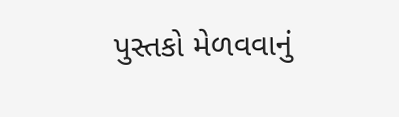પુસ્તકો મેળવવાનું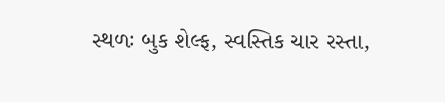સ્થળઃ બુક શેલ્ફ, સ્વસ્તિક ચાર રસ્તા,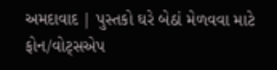અમદાવાદ | પુસ્તકો ઘરે બેઠાં મેળવવા માટે ફોન/વોટ્સએપ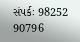સંપર્કઃ 98252 90796